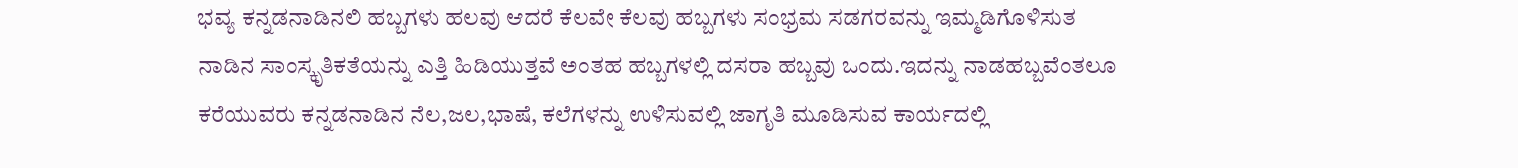ಭವ್ಯ ಕನ್ನಡನಾಡಿನಲಿ ಹಬ್ಬಗಳು ಹಲವು ಆದರೆ ಕೆಲವೇ ಕೆಲವು ಹಬ್ಬಗಳು ಸಂಭ್ರಮ ಸಡಗರವನ್ನು ಇಮ್ಮಡಿಗೊಳಿಸುತ ನಾಡಿನ ಸಾಂಸ್ಕೃತಿಕತೆಯನ್ನು ಎತ್ತಿ ಹಿಡಿಯುತ್ತವೆ ಅಂತಹ ಹಬ್ಬಗಳಲ್ಲಿ ದಸರಾ ಹಬ್ಬವು ಒಂದು.ಇದನ್ನು ನಾಡಹಬ್ಬವೆಂತಲೂ ಕರೆಯುವರು ಕನ್ನಡನಾಡಿನ ನೆಲ,ಜಲ,ಭಾಷೆ, ಕಲೆಗಳನ್ನು ಉಳಿಸುವಲ್ಲಿ ಜಾಗೃತಿ ಮೂಡಿಸುವ ಕಾರ್ಯದಲ್ಲಿ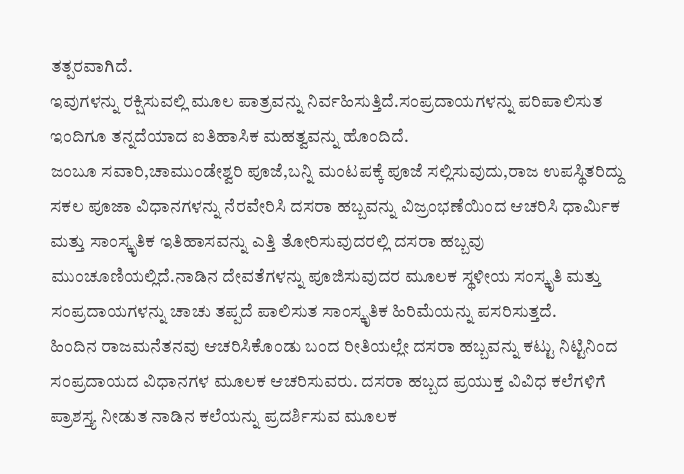ತತ್ಪರವಾಗಿದೆ.
ಇವುಗಳನ್ನು ರಕ್ಷಿಸುವಲ್ಲಿ ಮೂಲ ಪಾತ್ರವನ್ನು ನಿರ್ವಹಿಸುತ್ತಿದೆ.ಸಂಪ್ರದಾಯಗಳನ್ನು ಪರಿಪಾಲಿಸುತ ಇಂದಿಗೂ ತನ್ನದೆಯಾದ ಐತಿಹಾಸಿಕ ಮಹತ್ವವನ್ನು ಹೊಂದಿದೆ.
ಜಂಬೂ ಸವಾರಿ,ಚಾಮುಂಡೇಶ್ವರಿ ಪೂಜೆ,ಬನ್ನಿ ಮಂಟಪಕ್ಕೆ ಪೂಜೆ ಸಲ್ಲಿಸುವುದು,ರಾಜ ಉಪಸ್ಥಿತರಿದ್ದು ಸಕಲ ಪೂಜಾ ವಿಧಾನಗಳನ್ನು ನೆರವೇರಿಸಿ ದಸರಾ ಹಬ್ಬವನ್ನು ವಿಜ್ರಂಭಣೆಯಿಂದ ಆಚರಿಸಿ ಧಾರ್ಮಿಕ ಮತ್ತು ಸಾಂಸ್ಕೃತಿಕ ಇತಿಹಾಸವನ್ನು ಎತ್ತಿ ತೋರಿಸುವುದರಲ್ಲಿ ದಸರಾ ಹಬ್ಬವು ಮುಂಚೂಣಿಯಲ್ಲಿದೆ.ನಾಡಿನ ದೇವತೆಗಳನ್ನು ಪೂಜಿಸುವುದರ ಮೂಲಕ ಸ್ಥಳೀಯ ಸಂಸ್ಕೃತಿ ಮತ್ತು ಸಂಪ್ರದಾಯಗಳನ್ನು ಚಾಚು ತಪ್ಪದೆ ಪಾಲಿಸುತ ಸಾಂಸ್ಕೃತಿಕ ಹಿರಿಮೆಯನ್ನು ಪಸರಿಸುತ್ತದೆ.
ಹಿಂದಿನ ರಾಜಮನೆತನವು ಆಚರಿಸಿಕೊಂಡು ಬಂದ ರೀತಿಯಲ್ಲೇ ದಸರಾ ಹಬ್ಬವನ್ನು ಕಟ್ಟು ನಿಟ್ಟಿನಿಂದ ಸಂಪ್ರದಾಯದ ವಿಧಾನಗಳ ಮೂಲಕ ಆಚರಿಸುವರು. ದಸರಾ ಹಬ್ಬದ ಪ್ರಯುಕ್ತ ವಿವಿಧ ಕಲೆಗಳಿಗೆ ಪ್ರಾಶಸ್ತ್ಯ ನೀಡುತ ನಾಡಿನ ಕಲೆಯನ್ನು ಪ್ರದರ್ಶಿಸುವ ಮೂಲಕ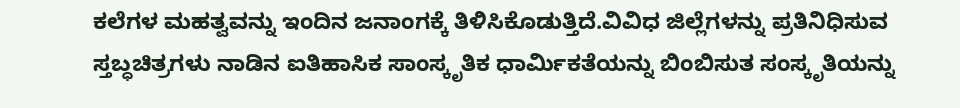ಕಲೆಗಳ ಮಹತ್ವವನ್ನು ಇಂದಿನ ಜನಾಂಗಕ್ಕೆ ತಿಳಿಸಿಕೊಡುತ್ತಿದೆ.ವಿವಿಧ ಜಿಲ್ಲೆಗಳನ್ನು ಪ್ರತಿನಿಧಿಸುವ ಸ್ತಬ್ಧಚಿತ್ರಗಳು ನಾಡಿನ ಐತಿಹಾಸಿಕ ಸಾಂಸ್ಕೃತಿಕ ಧಾರ್ಮಿಕತೆಯನ್ನು ಬಿಂಬಿಸುತ ಸಂಸ್ಕೃತಿಯನ್ನು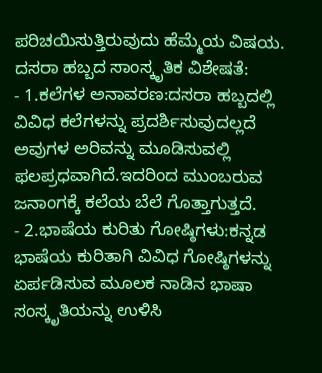ಪರಿಚಯಿಸುತ್ತಿರುವುದು ಹೆಮ್ಮೆಯ ವಿಷಯ.
ದಸರಾ ಹಬ್ಬದ ಸಾಂಸ್ಕೃತಿಕ ವಿಶೇಷತೆ:
- 1.ಕಲೆಗಳ ಅನಾವರಣ:ದಸರಾ ಹಬ್ಬದಲ್ಲಿ ವಿವಿಧ ಕಲೆಗಳನ್ನು ಪ್ರದರ್ಶಿಸುವುದಲ್ಲದೆ ಅವುಗಳ ಅರಿವನ್ನು ಮೂಡಿಸುವಲ್ಲಿ ಫಲಪ್ರಧವಾಗಿದೆ.ಇದರಿಂದ ಮುಂಬರುವ ಜನಾಂಗಕ್ಕೆ ಕಲೆಯ ಬೆಲೆ ಗೊತ್ತಾಗುತ್ತದೆ.
- 2.ಭಾಷೆಯ ಕುರಿತು ಗೋಷ್ಠಿಗಳು:ಕನ್ನಡ ಭಾಷೆಯ ಕುರಿತಾಗಿ ವಿವಿಧ ಗೋಷ್ಠಿಗಳನ್ನು ಏರ್ಪಡಿಸುವ ಮೂಲಕ ನಾಡಿನ ಭಾಷಾ ಸಂಸ್ಕೃತಿಯನ್ನು ಉಳಿಸಿ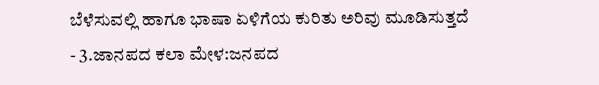ಬೆಳೆಸುವಲ್ಲಿ ಹಾಗೂ ಭಾಷಾ ಏಳಿಗೆಯ ಕುರಿತು ಅರಿವು ಮೂಡಿಸುತ್ತದೆ
- 3.ಜಾನಪದ ಕಲಾ ಮೇಳ:ಜನಪದ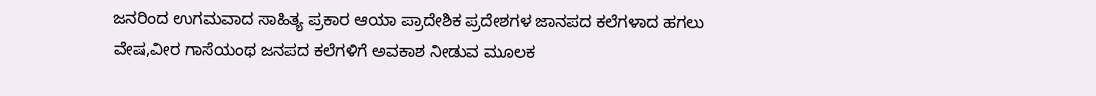ಜನರಿಂದ ಉಗಮವಾದ ಸಾಹಿತ್ಯ ಪ್ರಕಾರ ಆಯಾ ಪ್ರಾದೇಶಿಕ ಪ್ರದೇಶಗಳ ಜಾನಪದ ಕಲೆಗಳಾದ ಹಗಲು ವೇಷ,ವೀರ ಗಾಸೆಯಂಥ ಜನಪದ ಕಲೆಗಳಿಗೆ ಅವಕಾಶ ನೀಡುವ ಮೂಲಕ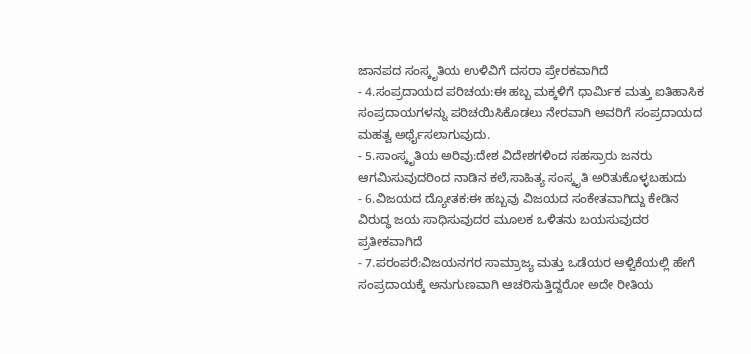ಜಾನಪದ ಸಂಸ್ಕೃತಿಯ ಉಳಿವಿಗೆ ದಸರಾ ಪ್ರೇರಕವಾಗಿದೆ
- 4.ಸಂಪ್ರದಾಯದ ಪರಿಚಯ:ಈ ಹಬ್ಬ ಮಕ್ಕಳಿಗೆ ಧಾರ್ಮಿಕ ಮತ್ತು ಐತಿಹಾಸಿಕ ಸಂಪ್ರದಾಯಗಳನ್ನು ಪರಿಚಯಿಸಿಕೊಡಲು ನೇರವಾಗಿ ಅವರಿಗೆ ಸಂಪ್ರದಾಯದ ಮಹತ್ವ ಅರ್ಥೈಸಲಾಗುವುದು.
- 5.ಸಾಂಸ್ಕೃತಿಯ ಅರಿವು:ದೇಶ ವಿದೇಶಗಳಿಂದ ಸಹಸ್ರಾರು ಜನರು ಆಗಮಿಸುವುದರಿಂದ ನಾಡಿನ ಕಲೆ,ಸಾಹಿತ್ಯ ಸಂಸ್ಕೃತಿ ಅರಿತುಕೊಳ್ಳಬಹುದು
- 6.ವಿಜಯದ ದ್ಯೋತಕ:ಈ ಹಬ್ಬವು ವಿಜಯದ ಸಂಕೇತವಾಗಿದ್ದು ಕೇಡಿನ ವಿರುದ್ಧ ಜಯ ಸಾಧಿಸುವುದರ ಮೂಲಕ ಒಳಿತನು ಬಯಸುವುದರ ಪ್ರತೀಕವಾಗಿದೆ
- 7.ಪರಂಪರೆ:ವಿಜಯನಗರ ಸಾಮ್ರಾಜ್ಯ ಮತ್ತು ಒಡೆಯರ ಆಳ್ವಿಕೆಯಲ್ಲಿ ಹೇಗೆ ಸಂಪ್ರದಾಯಕ್ಕೆ ಅನುಗುಣವಾಗಿ ಆಚರಿಸುತ್ತಿದ್ದರೋ ಅದೇ ರೀತಿಯ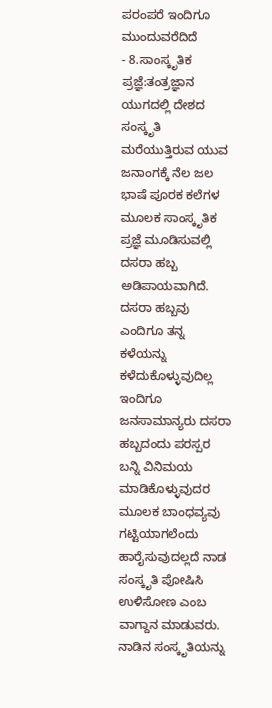ಪರಂಪರೆ ಇಂದಿಗೂ ಮುಂದುವರೆದಿದೆ
- 8.ಸಾಂಸ್ಕೃತಿಕ ಪ್ರಜ್ಞೆ:ತಂತ್ರಜ್ಞಾನ ಯುಗದಲ್ಲಿ ದೇಶದ ಸಂಸ್ಕೃತಿ ಮರೆಯುತ್ತಿರುವ ಯುವ ಜನಾಂಗಕ್ಕೆ ನೆಲ ಜಲ ಭಾಷೆ ಪೂರಕ ಕಲೆಗಳ ಮೂಲಕ ಸಾಂಸ್ಕೃತಿಕ ಪ್ರಜ್ಞೆ ಮೂಡಿಸುವಲ್ಲಿ ದಸರಾ ಹಬ್ಬ ಅಡಿಪಾಯವಾಗಿದೆ.
ದಸರಾ ಹಬ್ಬವು ಎಂದಿಗೂ ತನ್ನ ಕಳೆಯನ್ನು ಕಳೆದುಕೊಳ್ಳುವುದಿಲ್ಲ ಇಂದಿಗೂ ಜನಸಾಮಾನ್ಯರು ದಸರಾ ಹಬ್ಬದಂದು ಪರಸ್ಪರ ಬನ್ನಿ ವಿನಿಮಯ ಮಾಡಿಕೊಳ್ಳುವುದರ ಮೂಲಕ ಬಾಂಧವ್ಯವು ಗಟ್ಟಿಯಾಗಲೆಂದು ಹಾರೈಸುವುದಲ್ಲದೆ ನಾಡ ಸಂಸ್ಕೃತಿ ಪೋಷಿಸಿ ಉಳಿಸೋಣ ಎಂಬ ವಾಗ್ದಾನ ಮಾಡುವರು.
ನಾಡಿನ ಸಂಸ್ಕೃತಿಯನ್ನು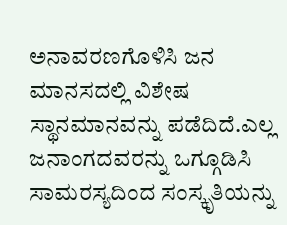ಅನಾವರಣಗೊಳಿಸಿ ಜನ ಮಾನಸದಲ್ಲಿ ವಿಶೇಷ ಸ್ಥಾನಮಾನವನ್ನು ಪಡೆದಿದೆ.ಎಲ್ಲ ಜನಾಂಗದವರನ್ನು ಒಗ್ಗೂಡಿಸಿ ಸಾಮರಸ್ಯದಿಂದ ಸಂಸ್ಕೃತಿಯನ್ನು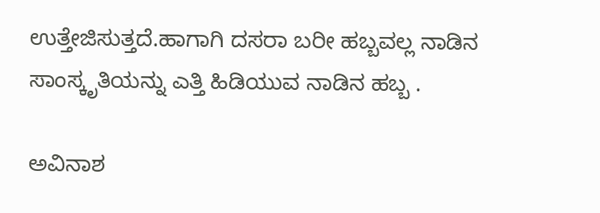ಉತ್ತೇಜಿಸುತ್ತದೆ.ಹಾಗಾಗಿ ದಸರಾ ಬರೀ ಹಬ್ಬವಲ್ಲ ನಾಡಿನ ಸಾಂಸ್ಕೃತಿಯನ್ನು ಎತ್ತಿ ಹಿಡಿಯುವ ನಾಡಿನ ಹಬ್ಬ .

ಅವಿನಾಶ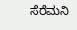ಸೆರೆಮನಿ